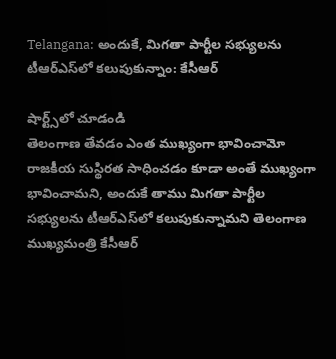Telangana: అందుకే, మిగతా పార్టీల సభ్యులను టీఆర్‌ఎస్‌లో కలుపుకున్నాం: కేసీఆర్

షార్ట్స్‌లో చూడండి
తెలంగాణ తేవడం ఎంత ముఖ్యంగా భావించామో రాజకీయ సుస్థిరత సాధించడం కూడా అంతే ముఖ్యంగా భావించామని, అందుకే తాము మిగతా పార్టీల సభ్యులను టీఆర్‌ఎస్‌లో కలుపుకున్నామని తెలంగాణ ముఖ్యమంత్రి కేసీఆర్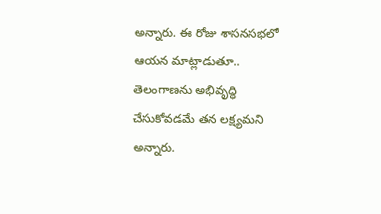అన్నారు. ఈ రోజు శాసనసభలో ఆయన మాట్లాడుతూ.. తెలంగాణను అభివృద్ధి చేసుకోవడమే తన లక్ష్యమని అన్నారు.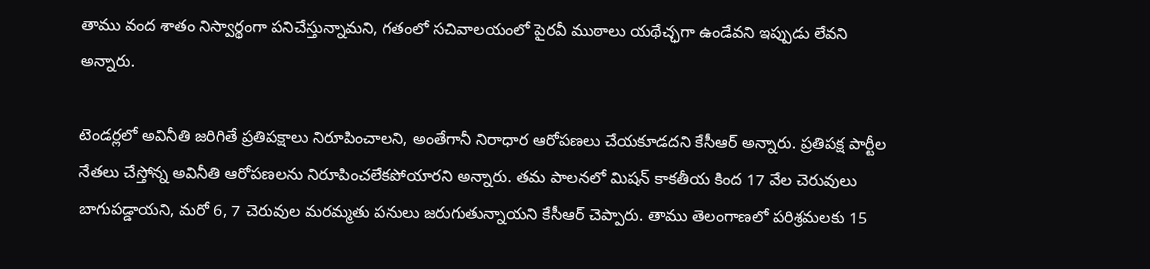తాము వంద శాతం నిస్వార్థంగా పనిచేస్తున్నామని, గతంలో సచివాలయంలో పైరవీ ముఠాలు యథేచ్ఛగా ఉండేవని ఇప్పుడు లేవని అన్నారు.

టెండర్లలో అవినీతి జరిగితే ప్రతిపక్షాలు నిరూపించాలని, అంతేగానీ నిరాధార ఆరోపణలు చేయకూడదని కేసీఆర్‌ అన్నారు. ప్రతిపక్ష పార్టీల నేతలు చేస్తోన్న అవినీతి ఆరోపణలను నిరూపించలేకపోయారని అన్నారు. తమ పాలనలో మిషన్ కాకతీయ కింద 17 వేల చెరువులు బాగుపడ్డాయని, మరో 6, 7 చెరువుల మరమ్మతు పనులు జరుగుతున్నాయని కేసీఆర్ చెప్పారు. తాము తెలంగాణలో పరిశ్రమలకు 15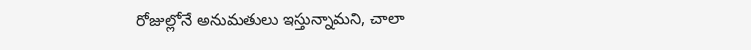రోజుల్లోనే అనుమతులు ఇస్తున్నామని, చాలా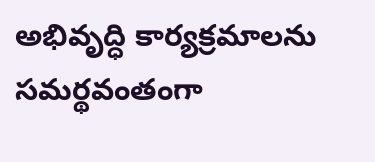అభివృద్ధి కార్యక్రమాలను సమర్థవంతంగా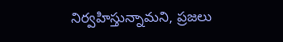నిర్వహిస్తున్నామని, ప్రజలు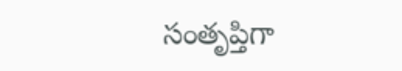సంతృప్తిగా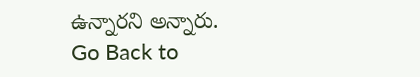ఉన్నారని అన్నారు.
Go Back to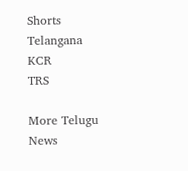Shorts
Telangana
KCR
TRS

More Telugu News